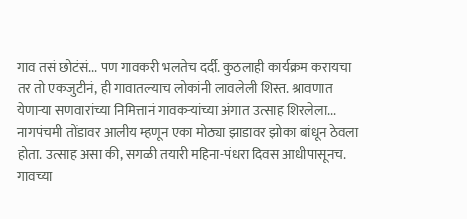गाव तसं छोटंसं... पण गावकरी भलतेच दर्दी. कुठलाही कार्यक्रम करायचा तर तो एकजुटीनं, ही गावातल्याच लोकांनी लावलेली शिस्त. श्रावणात येणाऱ्या सणवारांच्या निमित्तानं गावकऱ्यांच्या अंगात उत्साह शिरलेला... नागपंचमी तोंडावर आलीय म्हणून एका मोठ्या झाडावर झोका बांधून ठेवला होता. उत्साह असा की, सगळी तयारी महिना-पंधरा दिवस आधीपासूनच. गावच्या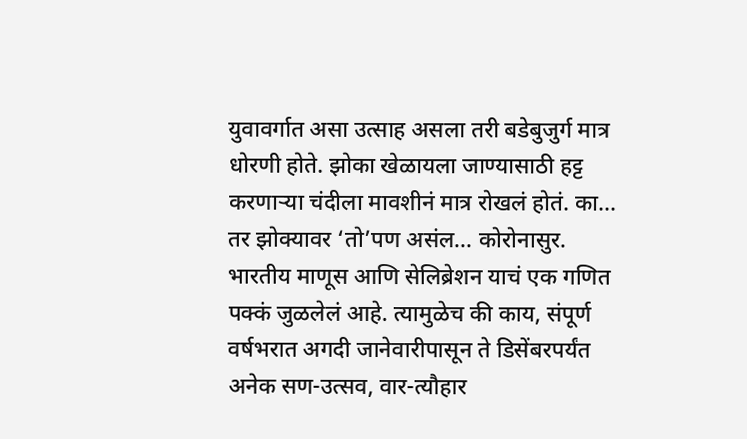युवावर्गात असा उत्साह असला तरी बडेबुजुर्ग मात्र धोरणी होते. झोका खेळायला जाण्यासाठी हट्ट करणाऱ्या चंदीला मावशीनं मात्र रोखलं होतं. का... तर झोक्यावर ‘तो’पण असंल... कोरोनासुर.
भारतीय माणूस आणि सेलिब्रेशन याचं एक गणित पक्कं जुळलेलं आहे. त्यामुळेच की काय, संपूर्ण वर्षभरात अगदी जानेवारीपासून ते डिसेंबरपर्यंत अनेक सण-उत्सव, वार-त्यौहार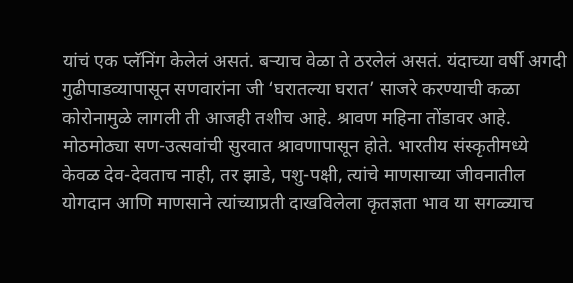यांचं एक प्लॅनिंग केलेलं असतं. बऱ्याच वेळा ते ठरलेलं असतं. यंदाच्या वर्षी अगदी गुढीपाडव्यापासून सणवारांना जी ‘घरातल्या घरात’ साजरे करण्याची कळा कोरोनामुळे लागली ती आजही तशीच आहे. श्रावण महिना तोंडावर आहे. मोठमोठ्या सण-उत्सवांची सुरवात श्रावणापासून होते. भारतीय संस्कृतीमध्ये केवळ देव-देवताच नाही, तर झाडे, पशु-पक्षी, त्यांचे माणसाच्या जीवनातील योगदान आणि माणसाने त्यांच्याप्रती दाखविलेला कृतज्ञता भाव या सगळ्याच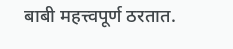बाबी महत्त्वपूर्ण ठरतात.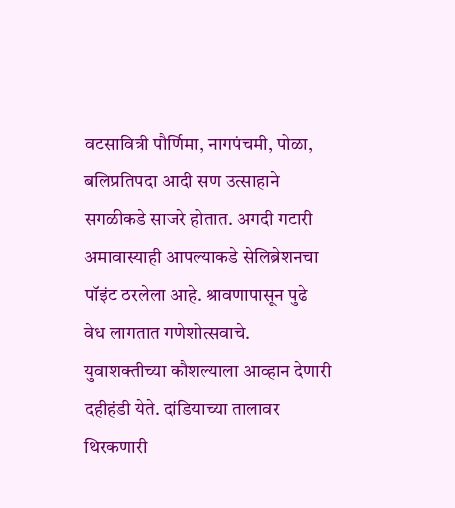वटसावित्री पौर्णिमा, नागपंचमी, पोळा, बलिप्रतिपदा आदी सण उत्साहाने सगळीकडे साजरे होतात. अगदी गटारी अमावास्याही आपल्याकडे सेलिब्रेशनचा पॉइंट ठरलेला आहे. श्रावणापासून पुढे वेध लागतात गणेशोत्सवाचे. युवाशक्तीच्या कौशल्याला आव्हान देणारी दहीहंडी येते. दांडियाच्या तालावर थिरकणारी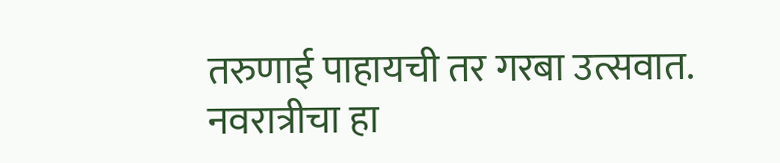तरुणाई पाहायची तर गरबा उत्सवात. नवरात्रीचा हा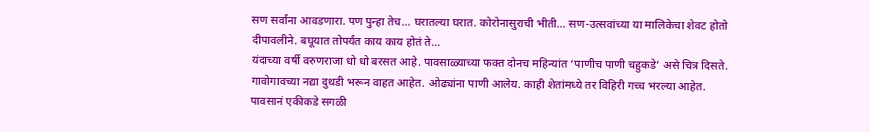सण सर्वांना आवडणारा. पण पुन्हा तेच... घरातल्या घरात. कोरोनासुराची भीती... सण-उत्सवांच्या या मालिकेचा शेवट होतो दीपावलीने. बघूयात तोपर्यंत काय काय होतं ते...
यंदाच्या वर्षी वरुणराजा धो धो बरसत आहे. पावसाळ्याच्या फक्त दोनच महिन्यांत ‘पाणीच पाणी चहुकडे’ असे चित्र दिसते. गावोगावच्या नद्या दुथडी भरून वाहत आहेत. ओढ्यांना पाणी आलेय. काही शेतांमध्ये तर विहिरी गच्च भरल्या आहेत. पावसानं एकीकडे सगळी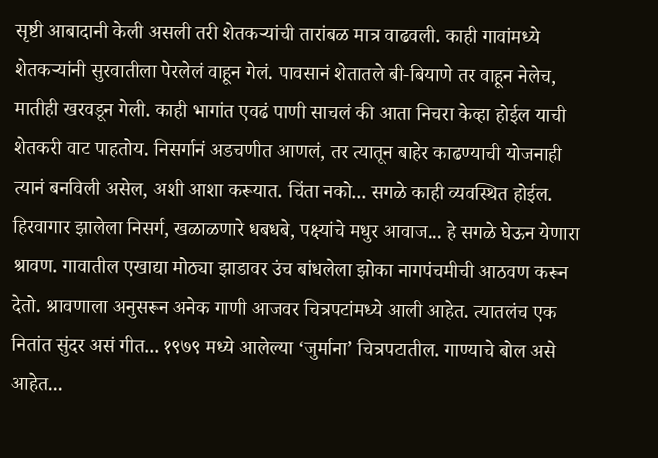सृष्टी आबादानी केली असली तरी शेतकऱ्यांची तारांबळ मात्र वाढवली. काही गावांमध्ये शेतकऱ्यांनी सुरवातीला पेरलेलं वाहून गेलं. पावसानं शेतातले बी-बियाणे तर वाहून नेलेच, मातीही खरवडून गेली. काही भागांत एवढं पाणी साचलं की आता निचरा केव्हा होईल याची शेतकरी वाट पाहतोय. निसर्गानं अडचणीत आणलं, तर त्यातून बाहेर काढण्याची योजनाही त्यानं बनविली असेल, अशी आशा करूयात. चिंता नको... सगळे काही व्यवस्थित होईल.
हिरवागार झालेला निसर्ग, खळाळणारे धबधबे, पक्ष्यांचे मधुर आवाज... हे सगळे घेऊन येणारा श्रावण. गावातील एखाद्या मोठ्या झाडावर उंच बांधलेला झोका नागपंचमीची आठवण करून देतो. श्रावणाला अनुसरून अनेक गाणी आजवर चित्रपटांमध्ये आली आहेत. त्यातलंच एक नितांत सुंदर असं गीत... १९७९ मध्ये आलेल्या ‘जुर्माना’ चित्रपटातील. गाण्याचे बोल असे आहेत...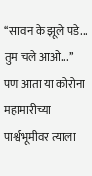‘‘सावन के झूले पडे... तुम चले आओ...’’ पण आता या कोरोना महामारीच्या पार्श्वभूमीवर त्याला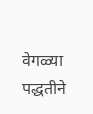वेगळ्या पद्धतीने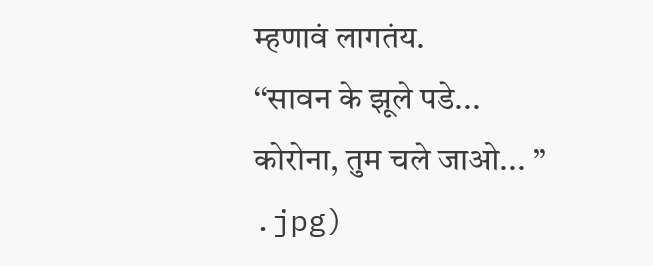म्हणावं लागतंय.
‘‘सावन के झूले पडे...
कोरोना, तुम चले जाओ... ’’
.jpg)